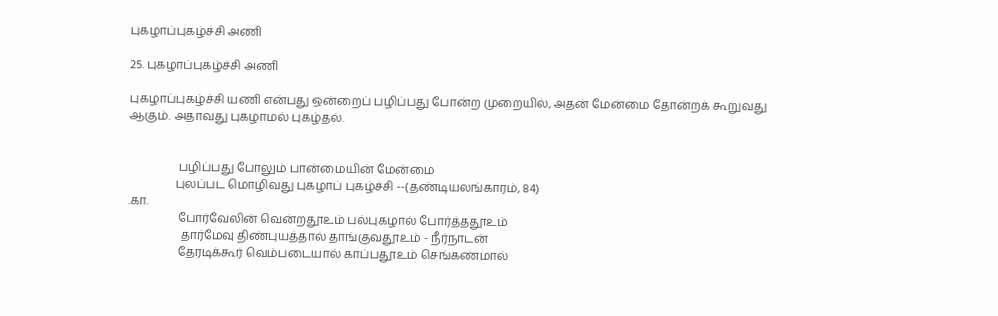புகழாப்புகழ்ச்சி அணி

25. புகழாப்புகழ்ச்சி அணி

புகழாப்புகழ்ச்சி யணி என்பது ஒன்றைப் பழிப்பது போன்ற முறையில், அதன் மேன்மை தோன்றக் கூறுவது ஆகும். அதாவது புகழாமல் புகழ்தல்.


                 பழிப்பது போலும் பான்மையின் மேன்மை
                புலப்பட மொழிவது புகழாப் புகழ்ச்சி --(தண்டியலங்காரம், 84)
.கா.
                 போர்வேலின் வென்றதூஉம் பல்புகழால் போர்த்ததூஉம்
                  தார்மேவு திண்புயத்தால் தாங்குவதூஉம் - நீர்நாடன்
                 தேரடிக்கூர் வெம்படையால் காப்பதூஉம் செங்கண்மால்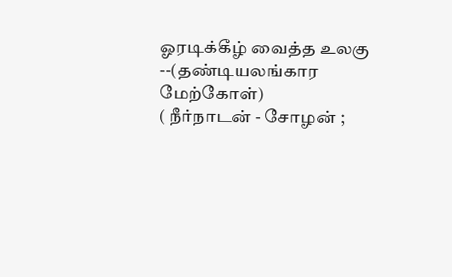ஓரடிக்கீழ் வைத்த உலகு   --(தண்டியலங்கார மேற்கோள்)
( நீர்நாடன் - சோழன் ;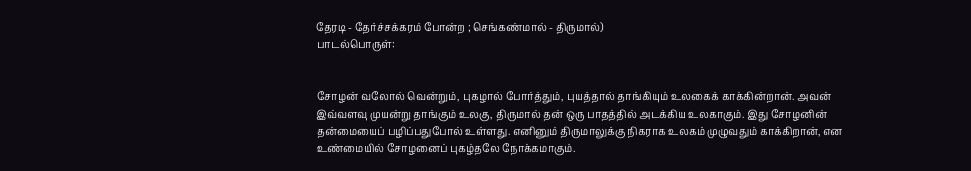தேரடி - தேர்ச்சக்கரம் போன்ற ; செங்கண்மால் - திருமால்)
பாடல்பொருள்:


சோழன் வலோல் வென்றும், புகழால் போர்த்தும், புயத்தால் தாங்கியும் உலகைக் காக்கின்றான். அவன் இவ்வளவு முயன்று தாங்கும் உலகு, திருமால் தன் ஒரு பாதத்தில் அடக்கிய உலகாகும். இது சோழனின் தன்மையைப் பழிப்பதுபோல் உள்ளது. எனினும் திருமாலுக்கு நிகராக உலகம் முழுவதும் காக்கிறான், என உண்மையில் சோழனைப் புகழ்தலே நோக்கமாகும்.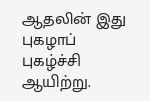ஆதலின் இது புகழாப் புகழ்ச்சி ஆயிற்று.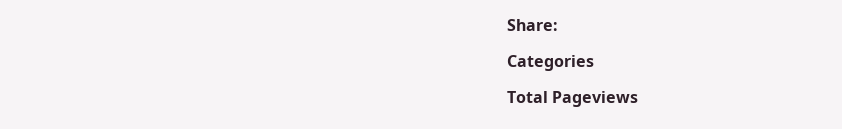Share:

Categories

Total Pageviews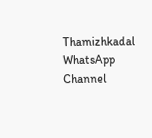Thamizhkadal WhatsApp Channel